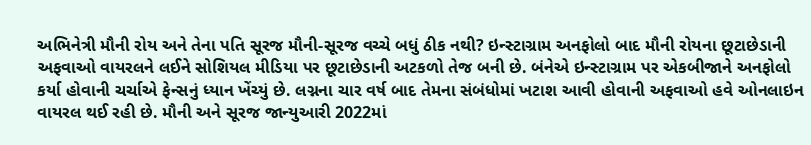અભિનેત્રી મૌની રોય અને તેના પતિ સૂરજ મૌની-સૂરજ વચ્ચે બધું ઠીક નથી? ઇન્સ્ટાગ્રામ અનફોલો બાદ મૌની રોયના છૂટાછેડાની અફવાઓ વાયરલને લઈને સોશિયલ મીડિયા પર છૂટાછેડાની અટકળો તેજ બની છે. બંનેએ ઇન્સ્ટાગ્રામ પર એકબીજાને અનફોલો કર્યા હોવાની ચર્ચાએ ફેન્સનું ધ્યાન ખેંચ્યું છે. લગ્નના ચાર વર્ષ બાદ તેમના સંબંધોમાં ખટાશ આવી હોવાની અફવાઓ હવે ઓનલાઇન વાયરલ થઈ રહી છે. મૌની અને સૂરજ જાન્યુઆરી 2022માં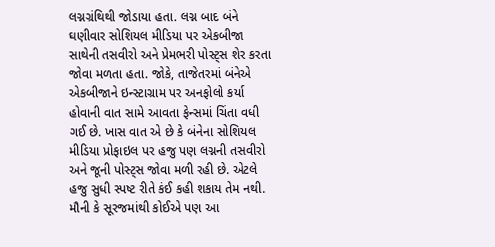લગ્નગ્રંથિથી જોડાયા હતા. લગ્ન બાદ બંને ઘણીવાર સોશિયલ મીડિયા પર એકબીજા સાથેની તસવીરો અને પ્રેમભરી પોસ્ટ્સ શેર કરતા જોવા મળતા હતા. જોકે, તાજેતરમાં બંનેએ એકબીજાને ઇન્સ્ટાગ્રામ પર અનફોલો કર્યા હોવાની વાત સામે આવતા ફેન્સમાં ચિંતા વધી ગઈ છે. ખાસ વાત એ છે કે બંનેના સોશિયલ મીડિયા પ્રોફાઇલ પર હજુ પણ લગ્નની તસવીરો અને જૂની પોસ્ટ્સ જોવા મળી રહી છે. એટલે હજુ સુધી સ્પષ્ટ રીતે કંઈ કહી શકાય તેમ નથી. મૌની કે સૂરજમાંથી કોઈએ પણ આ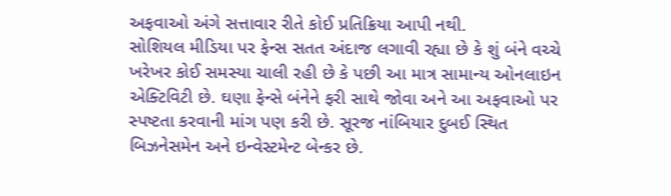અફવાઓ અંગે સત્તાવાર રીતે કોઈ પ્રતિક્રિયા આપી નથી.
સોશિયલ મીડિયા પર ફેન્સ સતત અંદાજ લગાવી રહ્યા છે કે શું બંને વચ્ચે ખરેખર કોઈ સમસ્યા ચાલી રહી છે કે પછી આ માત્ર સામાન્ય ઓનલાઇન એક્ટિવિટી છે. ઘણા ફેન્સે બંનેને ફરી સાથે જોવા અને આ અફવાઓ પર સ્પષ્ટતા કરવાની માંગ પણ કરી છે. સૂરજ નાંબિયાર દુબઈ સ્થિત બિઝનેસમેન અને ઇન્વેસ્ટમેન્ટ બેન્કર છે.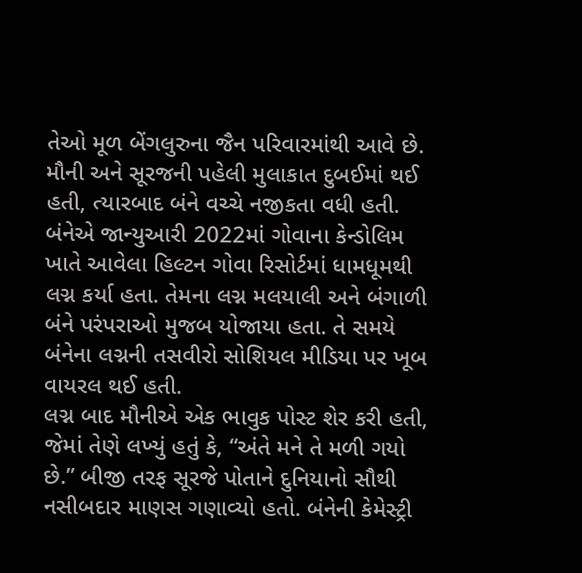તેઓ મૂળ બેંગલુરુના જૈન પરિવારમાંથી આવે છે. મૌની અને સૂરજની પહેલી મુલાકાત દુબઈમાં થઈ હતી, ત્યારબાદ બંને વચ્ચે નજીકતા વધી હતી. બંનેએ જાન્યુઆરી 2022માં ગોવાના કેન્ડોલિમ ખાતે આવેલા હિલ્ટન ગોવા રિસોર્ટમાં ધામધૂમથી લગ્ન કર્યા હતા. તેમના લગ્ન મલયાલી અને બંગાળી બંને પરંપરાઓ મુજબ યોજાયા હતા. તે સમયે બંનેના લગ્નની તસવીરો સોશિયલ મીડિયા પર ખૂબ વાયરલ થઈ હતી.
લગ્ન બાદ મૌનીએ એક ભાવુક પોસ્ટ શેર કરી હતી, જેમાં તેણે લખ્યું હતું કે, “અંતે મને તે મળી ગયો છે.” બીજી તરફ સૂરજે પોતાને દુનિયાનો સૌથી નસીબદાર માણસ ગણાવ્યો હતો. બંનેની કેમેસ્ટ્રી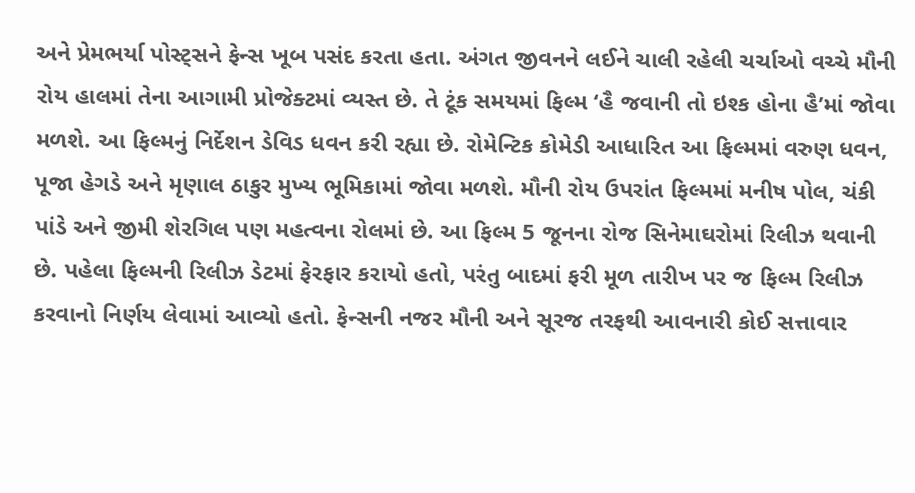અને પ્રેમભર્યા પોસ્ટ્સને ફેન્સ ખૂબ પસંદ કરતા હતા. અંગત જીવનને લઈને ચાલી રહેલી ચર્ચાઓ વચ્ચે મૌની રોય હાલમાં તેના આગામી પ્રોજેક્ટમાં વ્યસ્ત છે. તે ટૂંક સમયમાં ફિલ્મ ‘હૈ જવાની તો ઇશ્ક હોના હૈ’માં જોવા મળશે. આ ફિલ્મનું નિર્દેશન ડેવિડ ધવન કરી રહ્યા છે. રોમેન્ટિક કોમેડી આધારિત આ ફિલ્મમાં વરુણ ધવન, પૂજા હેગડે અને મૃણાલ ઠાકુર મુખ્ય ભૂમિકામાં જોવા મળશે. મૌની રોય ઉપરાંત ફિલ્મમાં મનીષ પોલ, ચંકી પાંડે અને જીમી શેરગિલ પણ મહત્વના રોલમાં છે. આ ફિલ્મ 5 જૂનના રોજ સિનેમાઘરોમાં રિલીઝ થવાની છે. પહેલા ફિલ્મની રિલીઝ ડેટમાં ફેરફાર કરાયો હતો, પરંતુ બાદમાં ફરી મૂળ તારીખ પર જ ફિલ્મ રિલીઝ કરવાનો નિર્ણય લેવામાં આવ્યો હતો. ફેન્સની નજર મૌની અને સૂરજ તરફથી આવનારી કોઈ સત્તાવાર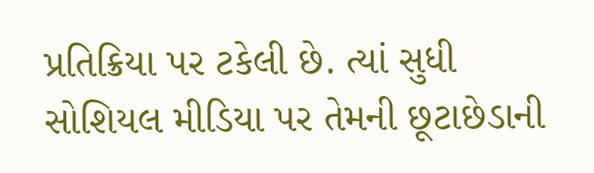પ્રતિક્રિયા પર ટકેલી છે. ત્યાં સુધી સોશિયલ મીડિયા પર તેમની છૂટાછેડાની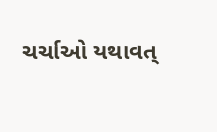ચર્ચાઓ યથાવત્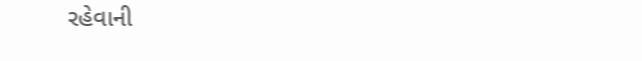રહેવાની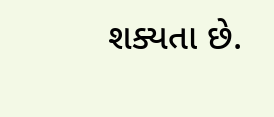શક્યતા છે.